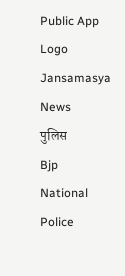Public App Logo
Jansamasya
News
पुलिस
Bjp
National
Police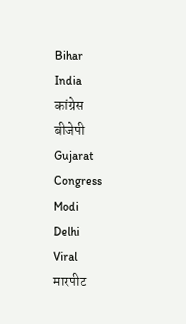Bihar
India
कांग्रेस
बीजेपी
Gujarat
Congress
Modi
Delhi
Viral
मारपीट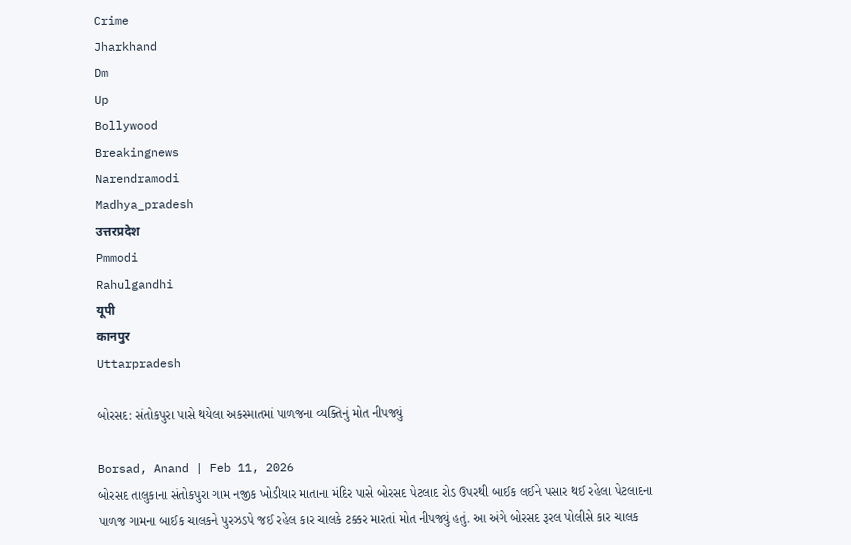Crime
Jharkhand
Dm
Up
Bollywood
Breakingnews
Narendramodi
Madhya_pradesh
उत्तरप्रदेश
Pmmodi
Rahulgandhi
यूपी
कानपुर
Uttarpradesh

બોરસદ: સંતોકપુરા પાસે થયેલા અકસ્માતમાં પાળજના વ્યક્તિનું મોત નીપજ્યું

Borsad, Anand | Feb 11, 2026
બોરસદ તાલુકાના સંતોકપુરા ગામ નજીક ખોડીયાર માતાના મંદિર પાસે બોરસદ પેટલાદ રોડ ઉપરથી બાઈક લઈને પસાર થઈ રહેલા પેટલાદના પાળજ ગામના બાઈક ચાલકને પુરઝડપે જઈ રહેલ કાર ચાલકે ટક્કર મારતાં મોત નીપજ્યું હતું. આ અંગે બોરસદ રૂરલ પોલીસે કાર ચાલક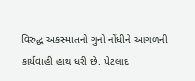વિરુદ્ધ અકસ્માતનો ગુનો નોંધીને આગળની કાર્યવાહી હાથ ધરી છે. પેટલાદ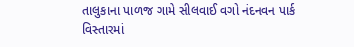તાલુકાના પાળજ ગામે સીલવાઈ વગો નંદનવન પાર્ક વિસ્તારમાં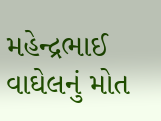મહેન્દ્રભાઈ વાઘેલનું મોત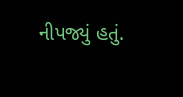નીપજ્યું હતું.